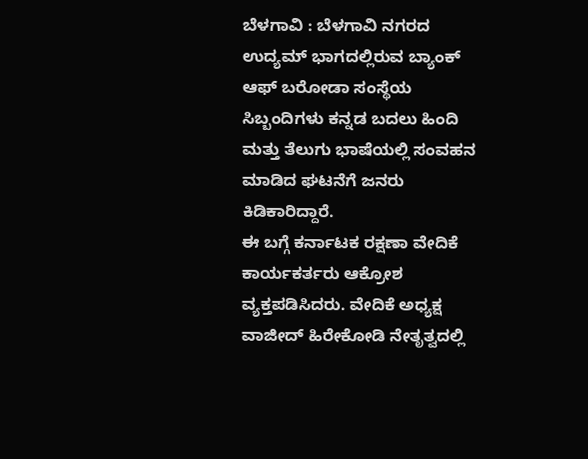ಬೆಳಗಾವಿ : ಬೆಳಗಾವಿ ನಗರದ ಉದ್ಯಮ್ ಭಾಗದಲ್ಲಿರುವ ಬ್ಯಾಂಕ್ ಆಫ್ ಬರೋಡಾ ಸಂಸ್ಥೆಯ ಸಿಬ್ಬಂದಿಗಳು ಕನ್ನಡ ಬದಲು ಹಿಂದಿ ಮತ್ತು ತೆಲುಗು ಭಾಷೆಯಲ್ಲಿ ಸಂವಹನ ಮಾಡಿದ ಘಟನೆಗೆ ಜನರು ಕಿಡಿಕಾರಿದ್ದಾರೆ.
ಈ ಬಗ್ಗೆ ಕರ್ನಾಟಕ ರಕ್ಷಣಾ ವೇದಿಕೆ ಕಾರ್ಯಕರ್ತರು ಆಕ್ರೋಶ ವ್ಯಕ್ತಪಡಿಸಿದರು. ವೇದಿಕೆ ಅಧ್ಯಕ್ಷ ವಾಜೀದ್ ಹಿರೇಕೋಡಿ ನೇತೃತ್ವದಲ್ಲಿ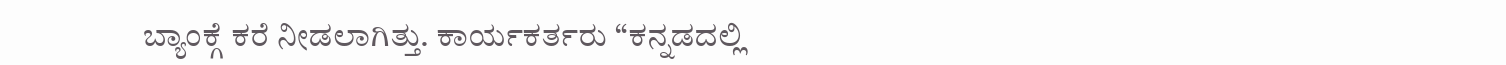ಬ್ಯಾಂಕ್ಗೆ ಕರೆ ನೀಡಲಾಗಿತ್ತು. ಕಾರ್ಯಕರ್ತರು “ಕನ್ನಡದಲ್ಲಿ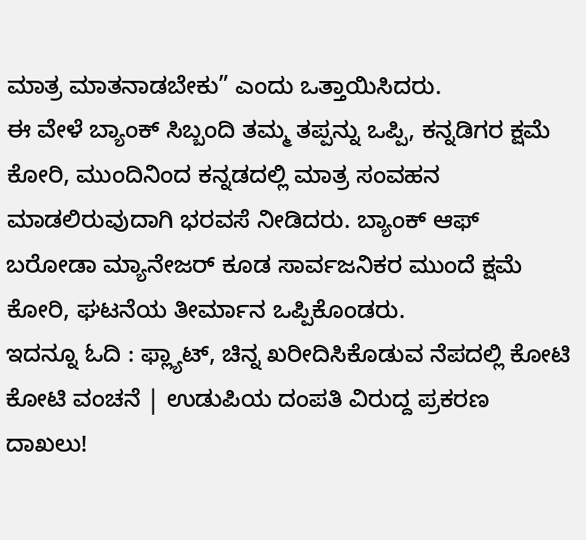ಮಾತ್ರ ಮಾತನಾಡಬೇಕು” ಎಂದು ಒತ್ತಾಯಿಸಿದರು.
ಈ ವೇಳೆ ಬ್ಯಾಂಕ್ ಸಿಬ್ಬಂದಿ ತಮ್ಮ ತಪ್ಪನ್ನು ಒಪ್ಪಿ, ಕನ್ನಡಿಗರ ಕ್ಷಮೆ ಕೋರಿ, ಮುಂದಿನಿಂದ ಕನ್ನಡದಲ್ಲಿ ಮಾತ್ರ ಸಂವಹನ ಮಾಡಲಿರುವುದಾಗಿ ಭರವಸೆ ನೀಡಿದರು. ಬ್ಯಾಂಕ್ ಆಫ್ ಬರೋಡಾ ಮ್ಯಾನೇಜರ್ ಕೂಡ ಸಾರ್ವಜನಿಕರ ಮುಂದೆ ಕ್ಷಮೆ ಕೋರಿ, ಘಟನೆಯ ತೀರ್ಮಾನ ಒಪ್ಪಿಕೊಂಡರು.
ಇದನ್ನೂ ಓದಿ : ಫ್ಲ್ಯಾಟ್, ಚಿನ್ನ ಖರೀದಿಸಿಕೊಡುವ ನೆಪದಲ್ಲಿ ಕೋಟಿ ಕೋಟಿ ವಂಚನೆ | ಉಡುಪಿಯ ದಂಪತಿ ವಿರುದ್ದ ಪ್ರಕರಣ ದಾಖಲು!